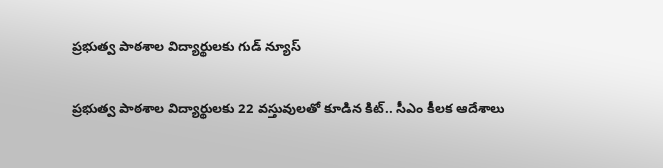ప్రభుత్వ పాఠశాల విద్యార్థులకు గుడ్ న్యూస్

ప్రభుత్వ పాఠశాల విద్యార్థులకు 22 వస్తువులతో కూడిన కిట్.. సీఎం కీలక ఆదేశాలు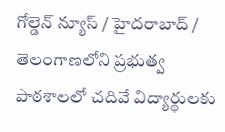గోల్డెన్ న్యూస్ / హైదరాబాద్ / తెలంగాణలోని ప్రభుత్వ పాఠశాలలో చదివే విద్యార్థులకు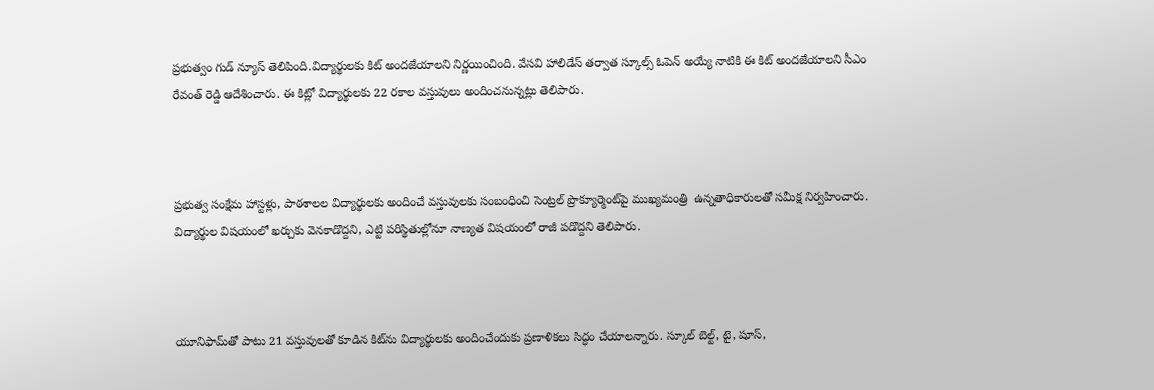ప్రభుత్వం గుడ్ న్యూస్ తెలిపింది.విద్యార్థులకు కిట్ అందజేయాలని నిర్ణయించింది. వేసవి హాలిడేస్ తర్వాత స్కూల్స్ ఓపెన్ అయ్యే నాటికి ఈ కిట్ అందజేయాలని సీఎం రేవంత్ రెడ్డి ఆదేశించారు. ఈ కిట్లో విద్యార్థులకు 22 రకాల వస్తువులు అందించనున్నట్లు తెలిపారు.



ప్రభుత్వ సంక్షేమ హాస్టళ్లు, పాఠశాలల విద్యార్థులకు అందించే వస్తువులకు సంబంధించి సెంట్రల్ ప్రొక్యూర్మెంట్‌పై ముఖ్యమంత్రి  ఉన్నతాధికారులతో సమీక్ష నిర్వహించారు. విద్యార్థుల విషయంలో ఖర్చుకు వెనకాడొద్దని, ఎట్టి పరిస్థితుల్లోనూ నాణ్యత విషయంలో రాజీ పడొద్దని తెలిపారు.



యూనిఫామ్‌తో పాటు 21 వస్తువులతో కూడిన కిట్‌ను విద్యార్థులకు అందించేందుకు ప్రణాళికలు సిద్ధం చేయాలన్నారు. స్కూల్ బెల్ట్, టై, షూస్,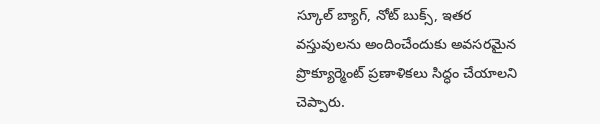స్కూల్ బ్యాగ్, నోట్ బుక్స్, ఇతర వస్తువులను అందించేందుకు అవసరమైన ప్రొక్యూర్మెంట్ ప్రణాళికలు సిద్ధం చేయాలని చెప్పారు.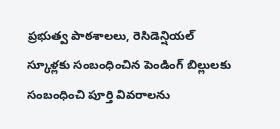ప్రభుత్వ పాఠశాలలు, రెసిడెన్షియల్ స్కూళ్లకు సంబంధించిన పెండింగ్ బిల్లులకు సంబంధించి పూర్తి వివరాలను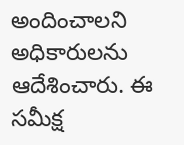అందించాలని అధికారులను ఆదేశించారు. ఈ సమీక్ష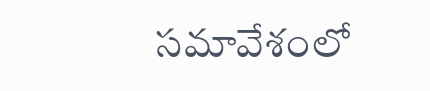సమావేశంలో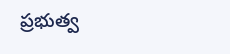ప్రభుత్వ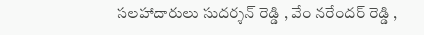సలహాదారులు సుదర్శన్ రెడ్డి , వేం నరేందర్ రెడ్డి ,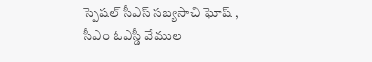స్పెషల్ సీఎస్ సబ్యసాచి ఘోష్ , సీఎం ఓఎస్డీ వేముల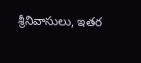శ్రీనివాసులు, ఇతర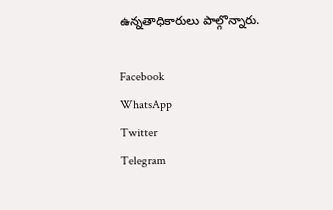ఉన్నతాధికారులు పాల్గొన్నారు.

Facebook
WhatsApp
Twitter
Telegram